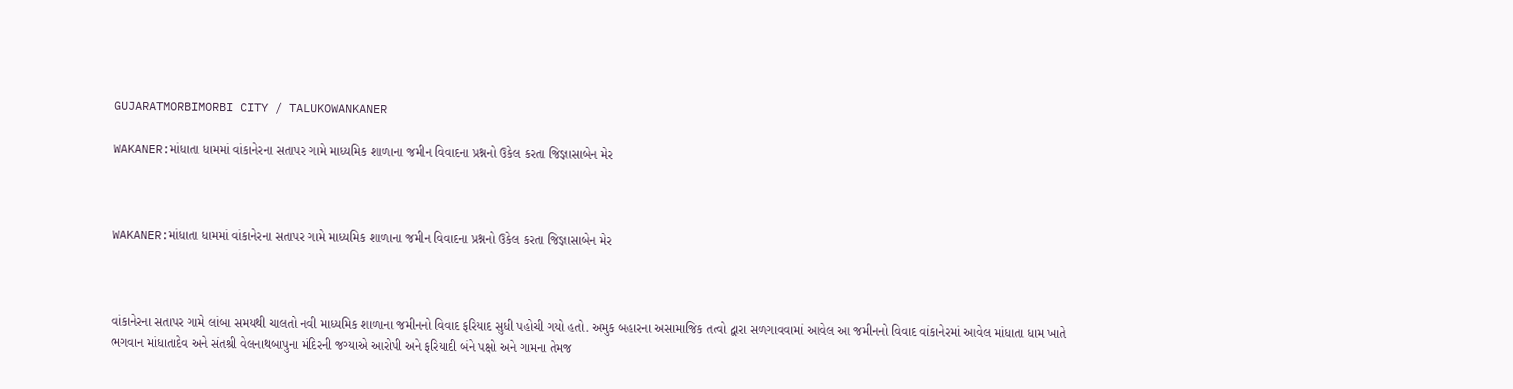GUJARATMORBIMORBI CITY / TALUKOWANKANER

WAKANER:માંધાતા ધામમાં વાંકાનેરના સતાપર ગામે માધ્યમિક શાળાના જમીન વિવાદના પ્રશ્નનો ઉકેલ કરતા જિજ્ઞાસાબેન મેર



WAKANER:માંધાતા ધામમાં વાંકાનેરના સતાપર ગામે માધ્યમિક શાળાના જમીન વિવાદના પ્રશ્નનો ઉકેલ કરતા જિજ્ઞાસાબેન મેર



વાંકાનેરના સતાપર ગામે લાંબા સમયથી ચાલતો નવી માધ્યમિક શાળાના જમીનનો વિવાદ ફરિયાદ સુધી પહોચી ગયો હતો. અમુક બહારના અસામાજિક તત્વો દ્વારા સળગાવવામાં આવેલ આ જમીનનો વિવાદ વાંકાનેરમાં આવેલ માંધાતા ધામ ખાતે ભગવાન માંધાતાદેવ અને સંતશ્રી વેલનાથબાપુના મંદિરની જગ્યાએ આરોપી અને ફરિયાદી બંને પક્ષો અને ગામના તેમજ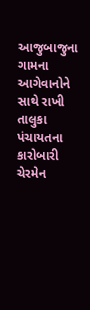આજુબાજુના ગામના આગેવાનોને સાથે રાખી તાલુકા પંચાયતના કારોબારી ચેરમેન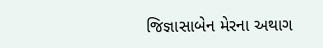જિજ્ઞાસાબેન મેરના અથાગ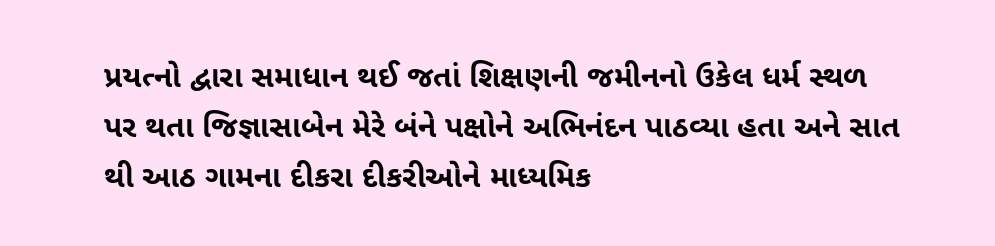પ્રયત્નો દ્વારા સમાધાન થઈ જતાં શિક્ષણની જમીનનો ઉકેલ ધર્મ સ્થળ પર થતા જિજ્ઞાસાબેન મેરે બંને પક્ષોને અભિનંદન પાઠવ્યા હતા અને સાત થી આઠ ગામના દીકરા દીકરીઓને માધ્યમિક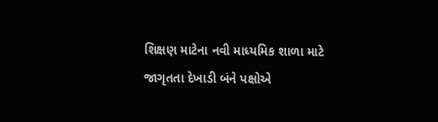શિક્ષણ માટેના નવી માધ્યમિક શાળા માટે જાગૃતતા દેખાડી બંને પક્ષોએ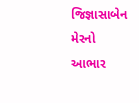જિજ્ઞાસાબેન મેરનો આભાર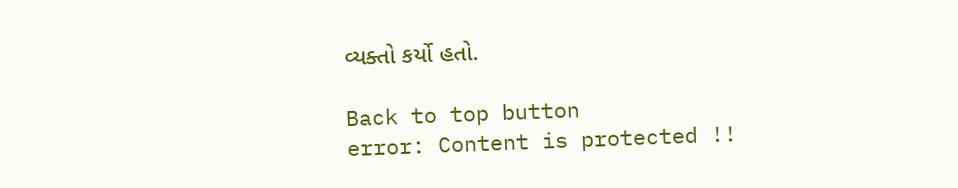વ્યક્તો કર્યો હતો.

Back to top button
error: Content is protected !!